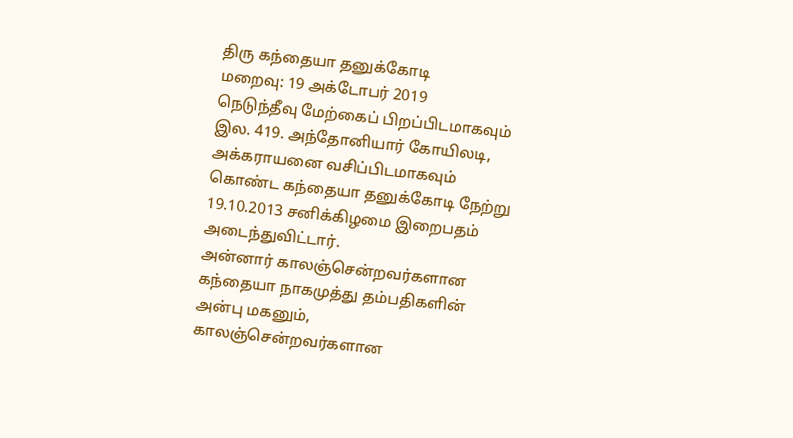திரு கந்தையா தனுக்கோடி
மறைவு: 19 அக்டோபர் 2019
நெடுந்தீவு மேற்கைப் பிறப்பிடமாகவும் இல. 419. அந்தோனியார் கோயிலடி, அக்கராயனை வசிப்பிடமாகவும் கொண்ட கந்தையா தனுக்கோடி நேற்று 19.10.2013 சனிக்கிழமை இறைபதம் அடைந்துவிட்டார்.
அன்னார் காலஞ்சென்றவர்களான கந்தையா நாகமுத்து தம்பதிகளின் அன்பு மகனும்,
காலஞ்சென்றவர்களான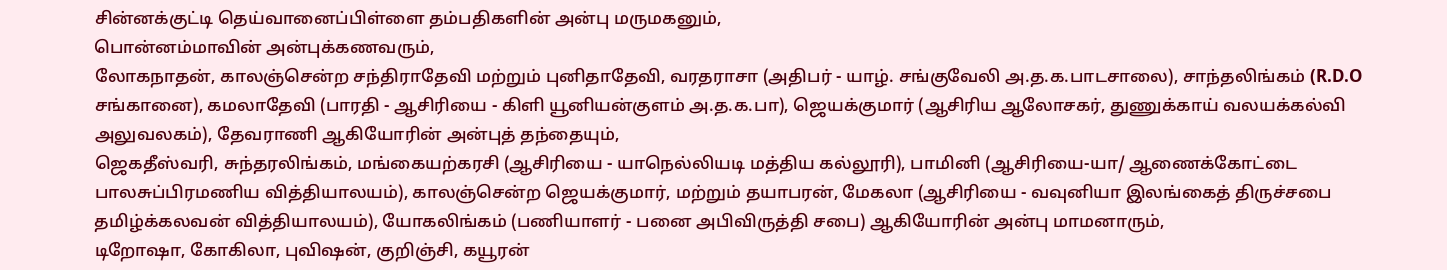சின்னக்குட்டி தெய்வானைப்பிள்ளை தம்பதிகளின் அன்பு மருமகனும்,
பொன்னம்மாவின் அன்புக்கணவரும்,
லோகநாதன், காலஞ்சென்ற சந்திராதேவி மற்றும் புனிதாதேவி, வரதராசா (அதிபர் - யாழ். சங்குவேலி அ.த.க.பாடசாலை), சாந்தலிங்கம் (R.D.O சங்கானை), கமலாதேவி (பாரதி - ஆசிரியை - கிளி யூனியன்குளம் அ.த.க.பா), ஜெயக்குமார் (ஆசிரிய ஆலோசகர், துணுக்காய் வலயக்கல்வி அலுவலகம்), தேவராணி ஆகியோரின் அன்புத் தந்தையும்,
ஜெகதீஸ்வரி, சுந்தரலிங்கம், மங்கையற்கரசி (ஆசிரியை - யாநெல்லியடி மத்திய கல்லூரி), பாமினி (ஆசிரியை-யா/ ஆணைக்கோட்டை பாலசுப்பிரமணிய வித்தியாலயம்), காலஞ்சென்ற ஜெயக்குமார், மற்றும் தயாபரன், மேகலா (ஆசிரியை - வவுனியா இலங்கைத் திருச்சபை தமிழ்க்கலவன் வித்தியாலயம்), யோகலிங்கம் (பணியாளர் - பனை அபிவிருத்தி சபை) ஆகியோரின் அன்பு மாமனாரும்,
டிறோஷா, கோகிலா, புவிஷன், குறிஞ்சி, கயூரன்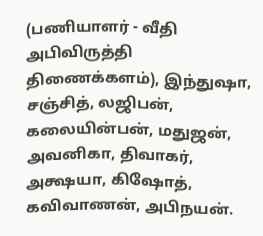(பணியாளர் - வீதி அபிவிருத்தி திணைக்களம்), இந்துஷா, சஞ்சித், லஜிபன், கலையின்பன், மதுஜன், அவனிகா, திவாகர், அக்ஷயா, கிஷோத், கவிவாணன், அபிநயன்.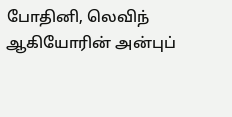போதினி, லெவிந் ஆகியோரின் அன்புப்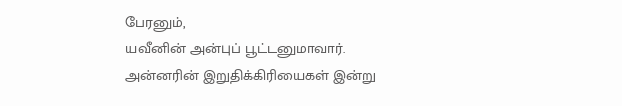பேரனும்,
யவீனின் அன்புப் பூட்டனுமாவார்.
அன்னரின் இறுதிக்கிரியைகள் இன்று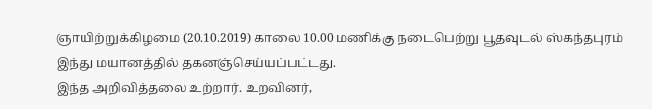ஞாயிற்றுக்கிழமை (20.10.2019) காலை 10.00 மணிக்கு நடைபெற்று பூதவுடல் ஸ்கந்தபுரம் இந்து மயானத்தில் தகனஞ்செய்யப்பட்டது.
இந்த அறிவித்தலை உற்றார். உறவினர்,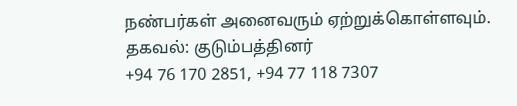நண்பர்கள் அனைவரும் ஏற்றுக்கொள்ளவும்.
தகவல்: குடும்பத்தினர்
+94 76 170 2851, +94 77 118 7307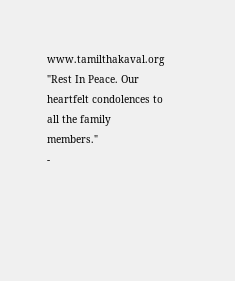www.tamilthakaval.org
"Rest In Peace. Our heartfelt condolences to all the family members."
-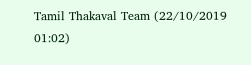Tamil Thakaval Team (22/10/2019 01:02)